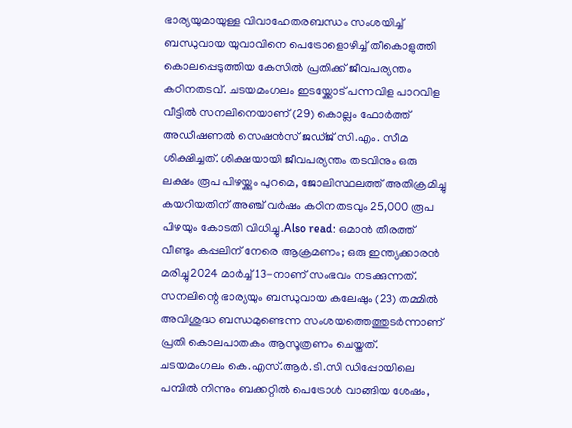ഭാര്യയുമായുള്ള വിവാഹേതരബന്ധം സംശയിച്ച് ബന്ധുവായ യുവാവിനെ പെട്രോളൊഴിച്ച് തീകൊളുത്തി കൊലപ്പെടുത്തിയ കേസിൽ പ്രതിക്ക് ജീവപര്യന്തം കഠിനതടവ്. ചടയമംഗലം ഇടയ്ക്കോട് പന്നവിള പാറവിള വീട്ടിൽ സനലിനെയാണ് (29) കൊല്ലം ഫോർത്ത് അഡീഷണൽ സെഷൻസ് ജഡ്ജ് സി.എം. സീമ ശിക്ഷിച്ചത്. ശിക്ഷയായി ജീവപര്യന്തം തടവിനും ഒരു ലക്ഷം രൂപ പിഴയ്ക്കും പുറമെ, ജോലിസ്ഥലത്ത് അതിക്രമിച്ചു കയറിയതിന് അഞ്ച് വർഷം കഠിനതടവും 25,000 രൂപ പിഴയും കോടതി വിധിച്ചു.Also read: ഒമാൻ തീരത്ത് വീണ്ടും കപ്പലിന് നേരെ ആക്രമണം; ഒരു ഇന്ത്യക്കാരൻ മരിച്ചു2024 മാർച്ച് 13-നാണ് സംഭവം നടക്കുന്നത്. സനലിന്റെ ഭാര്യയും ബന്ധുവായ കലേഷും (23) തമ്മിൽ അവിശുദ്ധ ബന്ധമുണ്ടെന്ന സംശയത്തെത്തുടർന്നാണ് പ്രതി കൊലപാതകം ആസൂത്രണം ചെയ്തത്. ചടയമംഗലം കെ.എസ്.ആർ.ടി.സി ഡിപ്പോയിലെ പമ്പിൽ നിന്നും ബക്കറ്റിൽ പെട്രോൾ വാങ്ങിയ ശേഷം,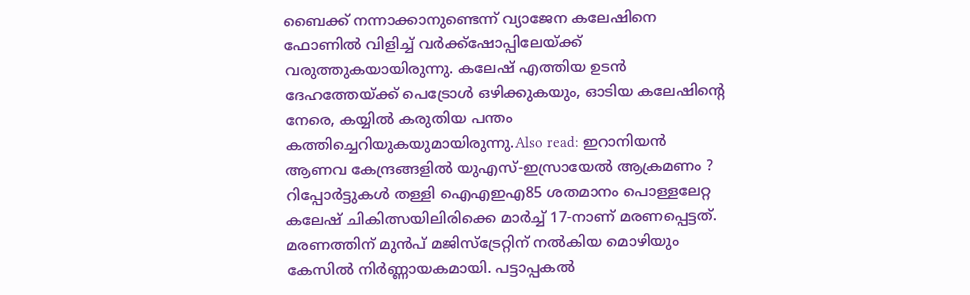ബൈക്ക് നന്നാക്കാനുണ്ടെന്ന് വ്യാജേന കലേഷിനെ ഫോണിൽ വിളിച്ച് വർക്ക്ഷോപ്പിലേയ്ക്ക് വരുത്തുകയായിരുന്നു. കലേഷ് എത്തിയ ഉടൻ ദേഹത്തേയ്ക്ക് പെട്രോൾ ഒഴിക്കുകയും, ഓടിയ കലേഷിന്റെ നേരെ, കയ്യിൽ കരുതിയ പന്തം കത്തിച്ചെറിയുകയുമായിരുന്നു.Also read: ഇറാനിയൻ ആണവ കേന്ദ്രങ്ങളിൽ യുഎസ്-ഇസ്രായേൽ ആക്രമണം ? റിപ്പോർട്ടുകൾ തള്ളി ഐഎഇഎ85 ശതമാനം പൊള്ളലേറ്റ കലേഷ് ചികിത്സയിലിരിക്കെ മാർച്ച് 17-നാണ് മരണപ്പെട്ടത്. മരണത്തിന് മുൻപ് മജിസ്ട്രേറ്റിന് നൽകിയ മൊഴിയും കേസിൽ നിർണ്ണായകമായി. പട്ടാപ്പകൽ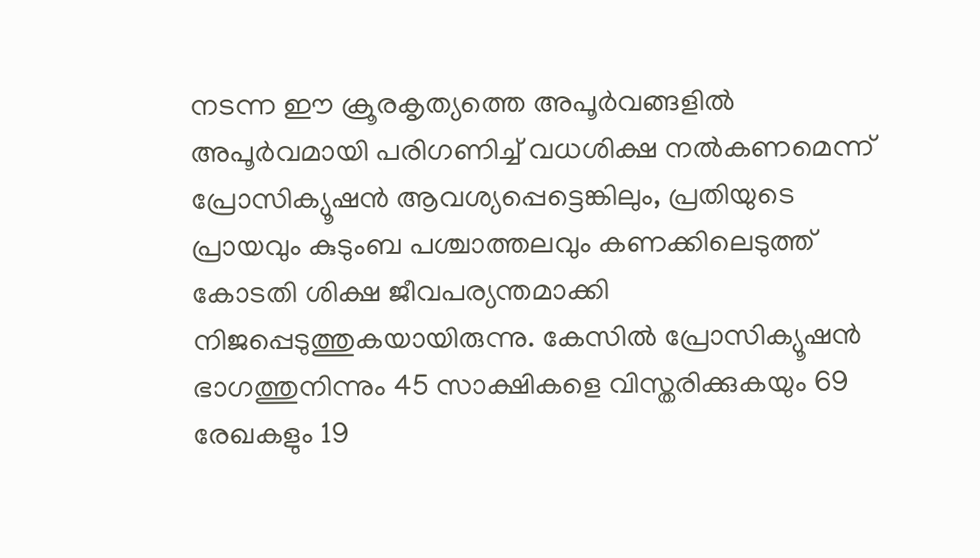നടന്ന ഈ ക്രൂരകൃത്യത്തെ അപൂർവങ്ങളിൽ അപൂർവമായി പരിഗണിച്ച് വധശിക്ഷ നൽകണമെന്ന് പ്രോസിക്യൂഷൻ ആവശ്യപ്പെട്ടെങ്കിലും, പ്രതിയുടെ പ്രായവും കുടുംബ പശ്ചാത്തലവും കണക്കിലെടുത്ത് കോടതി ശിക്ഷ ജീവപര്യന്തമാക്കി നിജപ്പെടുത്തുകയായിരുന്നു. കേസിൽ പ്രോസിക്യൂഷൻ ഭാഗത്തുനിന്നും 45 സാക്ഷികളെ വിസ്തരിക്കുകയും 69 രേഖകളും 19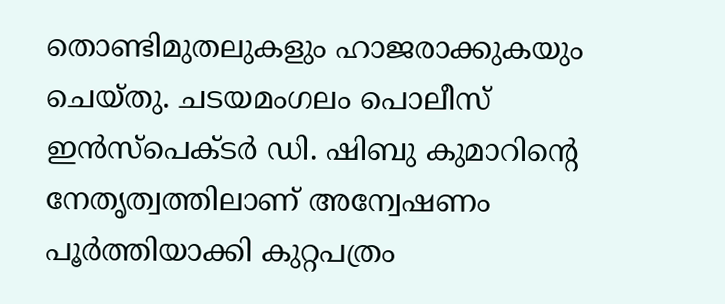തൊണ്ടിമുതലുകളും ഹാജരാക്കുകയും ചെയ്തു. ചടയമംഗലം പൊലീസ് ഇൻസ്പെക്ടർ ഡി. ഷിബു കുമാറിന്റെ നേതൃത്വത്തിലാണ് അന്വേഷണം പൂർത്തിയാക്കി കുറ്റപത്രം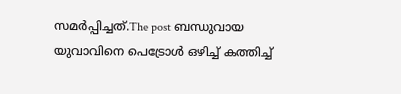സമർപ്പിച്ചത്.The post ബന്ധുവായ യുവാവിനെ പെട്രോൾ ഒഴിച്ച് കത്തിച്ച്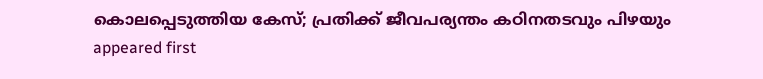കൊലപ്പെടുത്തിയ കേസ്; പ്രതിക്ക് ജീവപര്യന്തം കഠിനതടവും പിഴയും appeared first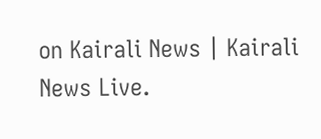on Kairali News | Kairali News Live.